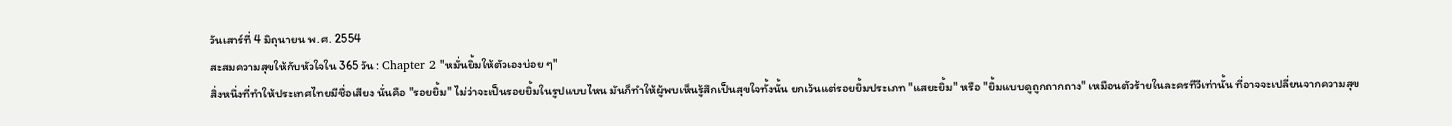วันเสาร์ที่ 4 มิถุนายน พ.ศ. 2554
สะสมความสุขให้กับหัวใจใน 365 วัน : Chapter 2 "หมั่นยิ้มให้ตัวเองบ่อย ๆ"
สิ่งหนึ่งที่ทำให้ประเทศไทยมีชื่อเสียง นั่นคือ "รอยยิ้ม" ไม่ว่าจะเป็นรอยยิ้มในรูปแบบไหน มันก็ทำให้ผู้พบเห็นรู้สึกเป็นสุขใจทั้งนั้น ยกเว้นแต่รอยยิ้มประเภท "แสยะยิ้ม" หรือ "ยิ้มแบบดูถูกถากถาง" เหมือนตัวร้ายในละครทีวีเท่านั้น ที่อาจจะเปลี่ยนจากความสุข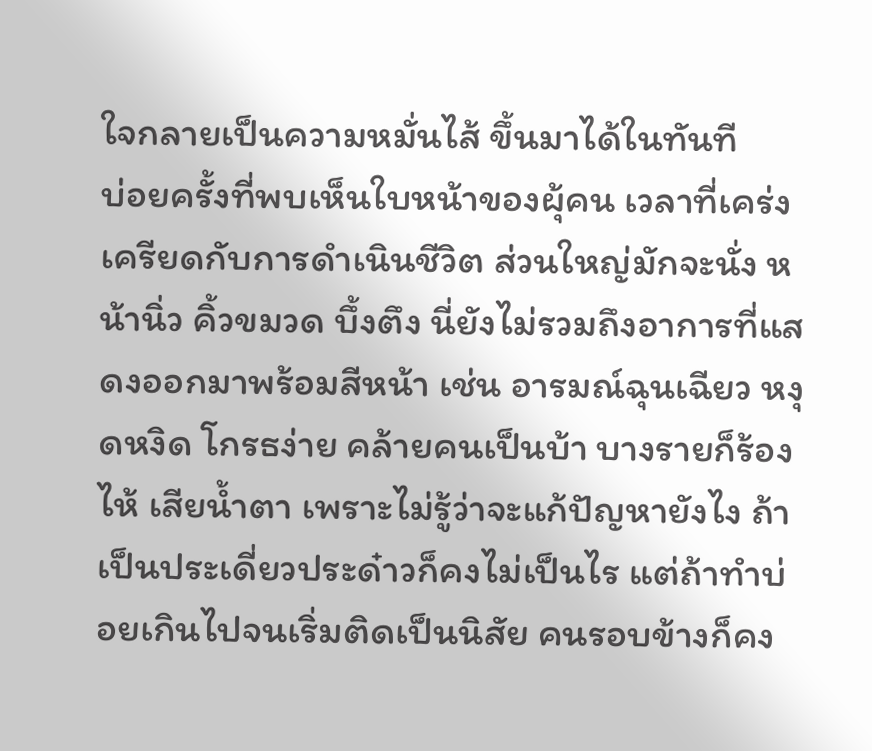ใจกลายเป็นความหมั่นไส้ ขึ้นมาได้ในทันที
บ่อยครั้งที่พบเห็นใบหน้าของผุ้คน เวลาที่เคร่งเครียดกับการดำเนินชีวิต ส่วนใหญ่มักจะนั่ง หน้านิ่ว คิ้วขมวด บึ้งตึง นี่ยังไม่รวมถึงอาการที่แสดงออกมาพร้อมสีหน้า เช่น อารมณ์ฉุนเฉียว หงุดหงิด โกรธง่าย คล้ายคนเป็นบ้า บางรายก็ร้องไห้ เสียน้ำตา เพราะไม่รู้ว่าจะแก้ปัญหายังไง ถ้าเป็นประเดี่ยวประด๋าวก็คงไม่เป็นไร แต่ถ้าทำบ่อยเกินไปจนเริ่มติดเป็นนิสัย คนรอบข้างก็คง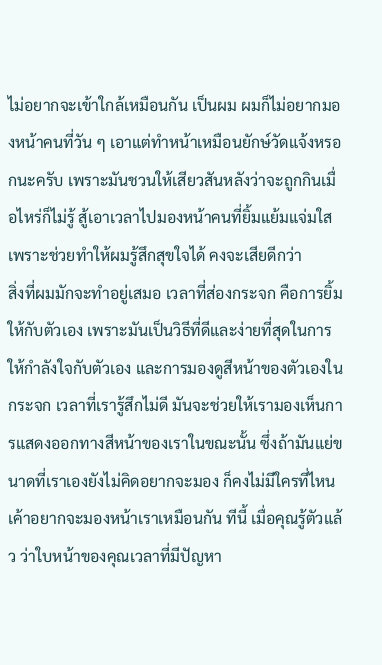ไม่อยากจะเข้าใกล้เหมือนกัน เป็นผม ผมก็ไม่อยากมองหน้าคนที่วัน ๆ เอาแต่ทำหน้าเหมือนยักษ์วัดแจ้งหรอกนะครับ เพราะมันชวนให้เสียวสันหลังว่าจะถูกกินเมื่อไหร่ก็ไม่รู้ สู้เอาเวลาไปมองหน้าคนที่ยิ้มแย้มแจ่มใส เพราะช่วยทำให้ผมรู้สึกสุขใจได้ คงจะเสียดีกว่า
สิ่งที่ผมมักจะทำอยู่เสมอ เวลาที่ส่องกระจก คือการยิ้มให้กับตัวเอง เพราะมันเป็นวิธีที่ดีและง่ายที่สุดในการให้กำลังใจกับตัวเอง และการมองดูสีหน้าของตัวเองในกระจก เวลาที่เรารู้สึกไม่ดี มันจะช่วยให้เรามองเห็นการแสดงออกทางสีหน้าของเราในขณะนั้น ซึ่งถ้ามันแย่ขนาดที่เราเองยังไม่คิดอยากจะมอง ก็คงไม่มีใครที่ไหนเค้าอยากจะมองหน้าเราเหมือนกัน ทีนี้ เมื่อคุณรู้ตัวแล้ว ว่าใบหน้าของคุณเวลาที่มีปัญหา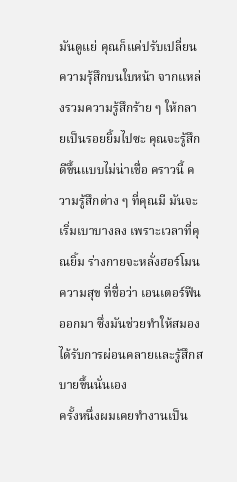มันดูแย่ คุณก็แค่ปรับเปลี่ยนความรุ้สึกบนใบหน้า จากแหล่งรวมความรู้สึกร้าย ๆ ให้กลายเป็นรอยยิ้มไปซะ คุณจะรู้สึกดีขึ้นแบบไม่น่าเชื่อ คราวนี้ ความรู้สึกต่าง ๆ ที่คุณมี มันจะเริ่มเบาบางลง เพราะเวลาที่คุณยิ้ม ร่างกายจะหลั่งฮอร์โมนความสุข ที่ชื่อว่า เอนเตอร์ฟีน ออกมา ซึ่งมันช่วยทำให้สมองได้รับการผ่อนคลายและรู้สึกสบายขึ้นนั่นเอง
ครั้งหนึ่งผมเคยทำงานเป็น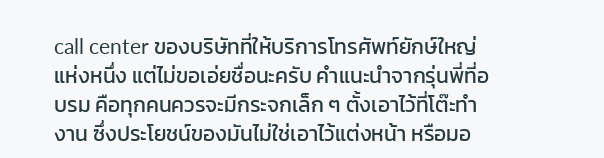call center ของบริษัทที่ให้บริการโทรศัพท์ยักษ์ใหญ่แห่งหนึ่ง แต่ไม่ขอเอ่ยชื่อนะครับ คำแนะนำจากรุ่นพี่ที่อบรม คือทุกคนควรจะมีกระจกเล็ก ๆ ตั้งเอาไว้ที่โต๊ะทำงาน ซึ่งประโยชน์ของมันไม่ใช่เอาไว้แต่งหน้า หรือมอ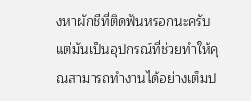งหาผักชีที่ติดฟันหรอกนะครับ แต่มันเป็นอุปกรณ์ที่ช่วยทำให้คุณสามารถทำงานได้อย่างเต็มป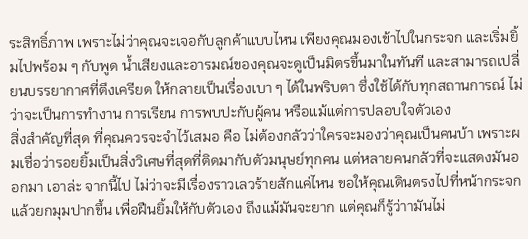ระสิทธิ์ภาพ เพราะไม่ว่าคุณจะเจอกับลูกค้าแบบไหน เพียงคุณมองเข้าไปในกระจก และเริ่มยิ้มไปพร้อม ๆ กับพูด น้ำเสียงและอารมณ์ของคุณจะดูเป็นมิตรขึ้นมาในทันที และสามารถเปลี่ยนบรรยากาศที่ตึงเครียด ให้กลายเป็นเรื่องเบา ๆ ได้ในพริบตา ซึ่งใช้ได้กับทุกสถานการณ์ ไม่ว่าจะเป็นการทำงาน การเรียน การพบปะกับผู้คน หรือแม้แต่การปลอบใจตัวเอง
สิ่งสำคัญที่สุด ที่คุณควรจะจำไว้เสมอ คือ ไม่ต้องกลัวว่าใครจะมองว่าคุณเป็นคนบ้า เพราะผมเชื่อว่ารอยยิ้มเป็นสิ่งวิเศษที่สุดที่ติดมากับตัวมนุษย์ทุกคน แต่หลายคนกลัวที่จะแสดงมันออกมา เอาล่ะ จากนี้ไป ไม่ว่าจะมีเรื่องราวเลวร้ายสักแค่ไหน ขอให้คุณเดินตรงไปที่หน้ากระจก แล้วยกมุมปากขึ้น เพื่อฝืนยิ้มให้กับตัวเอง ถึงแม้มันจะยาก แต่คุณก็รู้ว่าามันไม่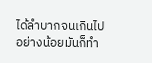ได้ลำบากจนเกินไป อย่างน้อยมันก็ทำ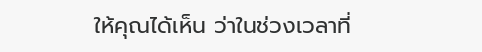ให้คุณได้เห็น ว่าในช่วงเวลาที่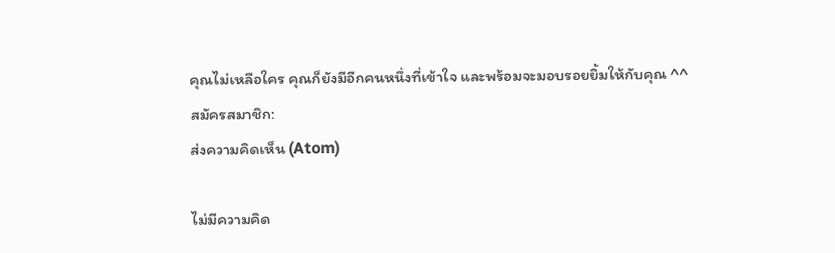คุณไม่เหลือใคร คุณก็ยังมีอีกคนหนึ่งที่เข้าใจ และพร้อมจะมอบรอยยิ้มให้กับคุณ ^^
สมัครสมาชิก:
ส่งความคิดเห็น (Atom)

ไม่มีความคิด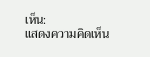เห็น:
แสดงความคิดเห็น